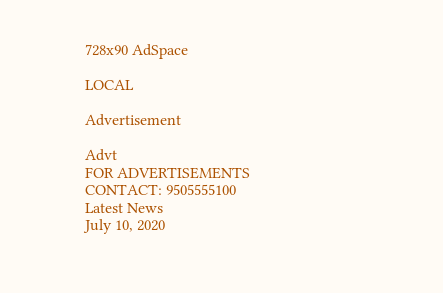728x90 AdSpace

LOCAL

Advertisement

Advt
FOR ADVERTISEMENTS CONTACT: 9505555100
Latest News
July 10, 2020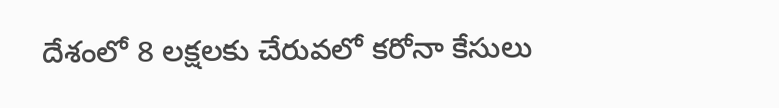దేశంలో 8 లక్షలకు చేరువలో కరోనా కేసులు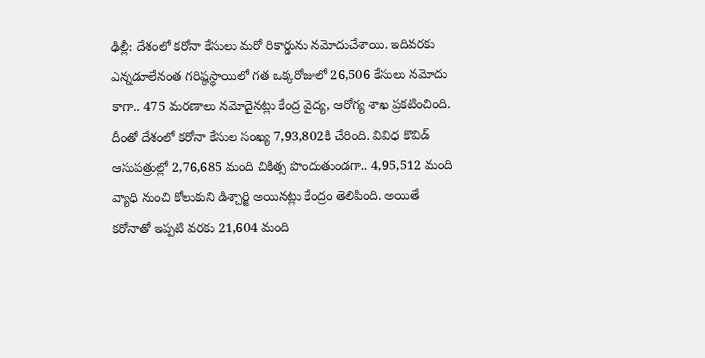ఢిల్లీ: దేశంలో కరోనా కేసులు మరో రికార్డును నమోదుచేశాయి. ఇదివరకు ఎన్నడూలేనంత గరిష్ఠస్థాయిలో గత ఒక్కరోజులో 26,506 కేసులు నమోదు కాగా.. 475 మరణాలు నమోదైనట్లు కేంద్ర వైద్య, ఆరోగ్య శాఖ ప్రకటించింది. దీంతో దేశంలో కరోనా కేసుల సంఖ్య 7,93,802కి చేరింది. వివిధ కొవిడ్‌ ఆసుపత్రుల్లో 2,76,685 మంది చికిత్స పొందుతుండగా.. 4,95,512 మంది వ్యాధి నుంచి కోలుకుని డిశ్చార్జి అయినట్లు కేంద్రం తెలిపింది. అయితే కరోనాతో ఇప్పటి వరకు 21,604 మంది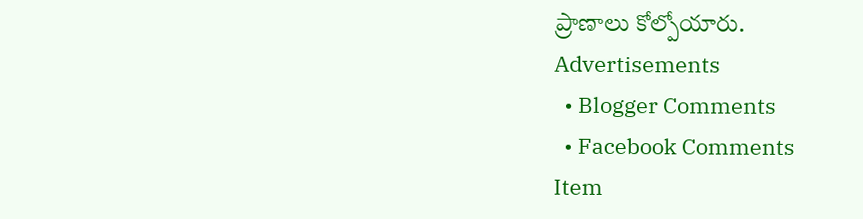ప్రాణాలు కోల్పోయారు.
Advertisements
  • Blogger Comments
  • Facebook Comments
Item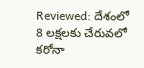Reviewed: దేశంలో 8 లక్షలకు చేరువలో కరోనా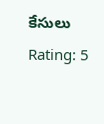కేసులు Rating: 5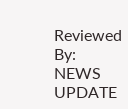Reviewed By: NEWS UPDATE